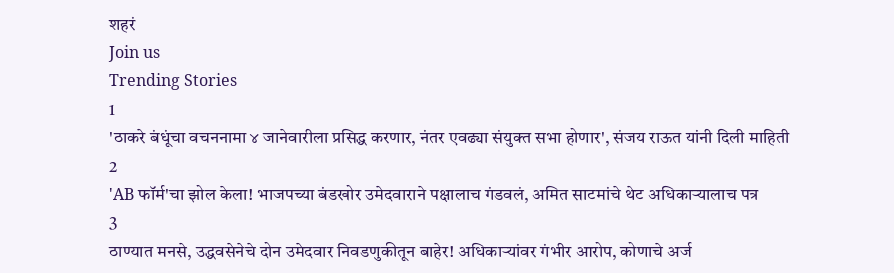शहरं
Join us
Trending Stories
1
'ठाकरे बंधूंचा वचननामा ४ जानेवारीला प्रसिद्ध करणार, नंतर एवढ्या संयुक्त सभा होणार', संजय राऊत यांनी दिली माहिती
2
'AB फॉर्म'चा झोल केला! भाजपच्या बंडखोर उमेदवाराने पक्षालाच गंडवलं, अमित साटमांचे थेट अधिकाऱ्यालाच पत्र
3
ठाण्यात मनसे, उद्धवसेनेचे दोन उमेदवार निवडणुकीतून बाहेर! अधिकाऱ्यांवर गंभीर आरोप, कोणाचे अर्ज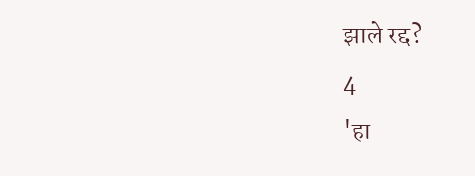झाले रद्द?
4
'हा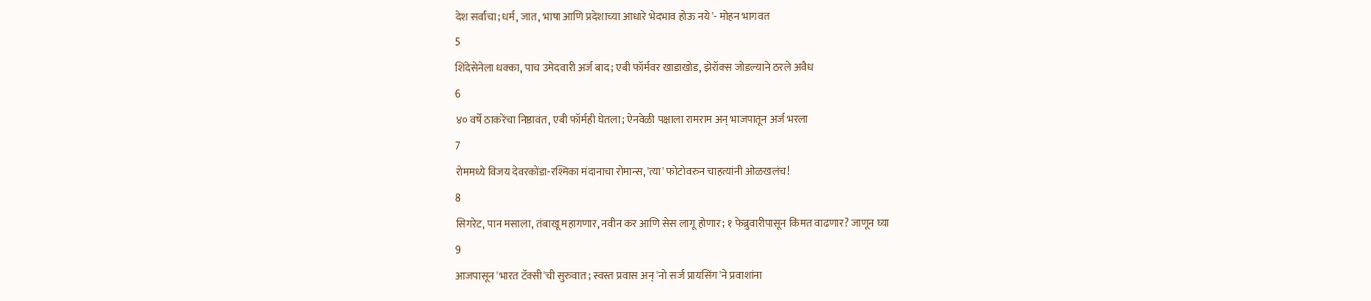देश सर्वांचा; धर्म, जात, भाषा आणि प्रदेशाच्या आधारे भेदभाव होऊ नये'- मोहन भागवत
5
शिंदेसेनेला धक्का, पाच उमेदवारी अर्ज बाद; एबी फॉर्मवर खाडाखोड, झेरॉक्स जोडल्याने ठरले अवैध
6
४० वर्षे ठाकरेंचा निष्ठावंत, एबी फॉर्मही घेतला; ऐनवेळी पक्षाला रामराम अन् भाजपातून अर्ज भरला
7
रोममध्ये विजय देवरकोंडा-रश्मिका मंदानाचा रोमान्स, 'त्या' फोटोवरुन चाहत्यांनी ओळखलंच!
8
सिगरेट, पान मसाला, तंबाखू महागणार, नवीन कर आणि सेस लागू होणार; १ फेब्रुवारीपासून किंमत वाढणार? जाणून घ्या
9
आजपासून 'भारत टॅक्सी'ची सुरुवात; स्वस्त प्रवास अन् 'नो सर्ज प्रायसिंग'ने प्रवाशांना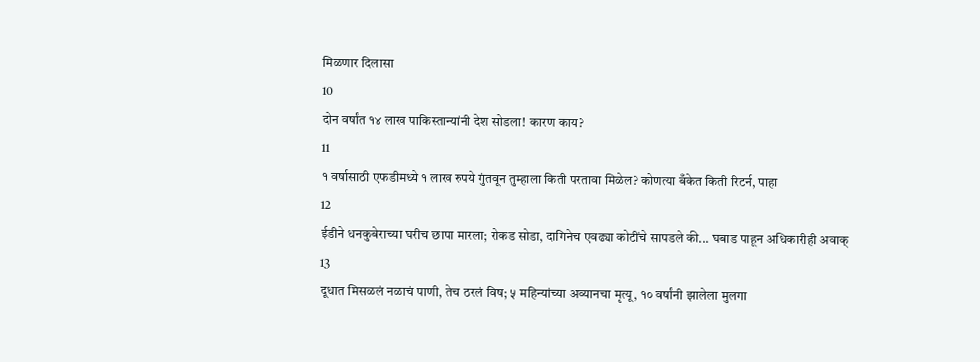मिळणार दिलासा
10
दोन वर्षांत १४ लाख पाकिस्तान्यांनी देश सोडला! कारण काय?
11
१ वर्षासाठी एफडीमध्ये १ लाख रुपये गुंतवून तुम्हाला किती परतावा मिळेल? कोणत्या बँकेत किती रिटर्न, पाहा
12
ईडीने धनकुबेराच्या घरीच छापा मारला; रोकड सोडा, दागिनेच एवढ्या कोटींचे सापडले की... घबाड पाहून अधिकारीही अवाक्
13
दूधात मिसळलं नळाचं पाणी, तेच ठरलं विष; ५ महिन्यांच्या अव्यानचा मृत्यू, १० वर्षांनी झालेला मुलगा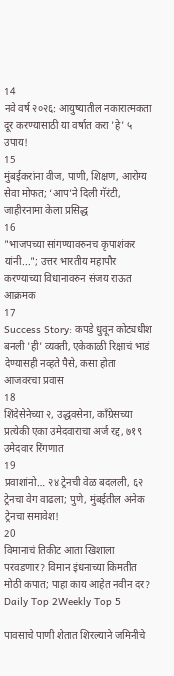14
नवे वर्ष २०२६: आयुष्यातील नकारात्मकता दूर करण्यासाठी या वर्षात करा 'हे' ५ उपाय!
15
मुंबईकरांना वीज, पाणी, शिक्षण, आरोग्य सेवा मोफत; ‘आप’ने दिली गॅरंटी, जाहीरनामा केला प्रसिद्ध
16
"भाजपच्या सांगण्यावरुनच कृपाशंकर यांनी..."; उत्तर भारतीय महापौर करण्याच्या विधानावरुन संजय राऊत आक्रमक
17
Success Story: कपडे धुवून कोट्यधीश बनली 'ही' व्यक्ती, एकेकाळी रिक्षाचं भाडं देण्यासही नव्हते पैसे, कसा होता आजवरचा प्रवास
18
शिंदेसेनेच्या २, उद्धवसेना, काँग्रेसच्या प्रत्येकी एका उमेदवाराचा अर्ज रद्द, ७१९ उमेदवार रिंगणात
19
प्रवाशांनो… २४ ट्रेनची वेळ बदलली, ६२ ट्रेनचा वेग वाढला; पुणे, मुंबईतील अनेक ट्रेनचा समावेश!
20
विमानाचं तिकीट आता खिशाला परवडणार? विमान इंधनाच्या किमतीत मोठी कपात; पाहा काय आहेत नवीन दर?
Daily Top 2Weekly Top 5

पावसाचे पाणी शेतात शिरल्याने जमिनीचे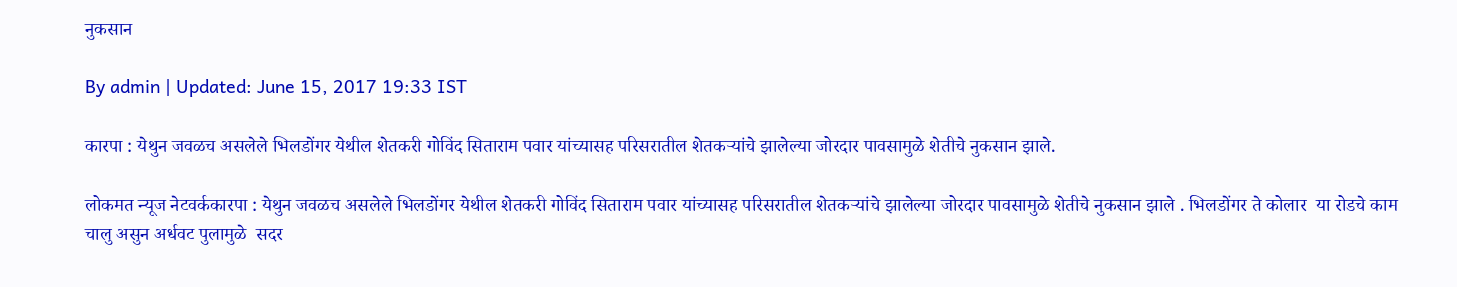नुकसान

By admin | Updated: June 15, 2017 19:33 IST

कारपा : येथुन जवळच असलेले भिलडोंगर येथील शेतकरी गोविंद सिताराम पवार यांच्यासह परिसरातील शेतकऱ्यांचे झालेल्या जोरदार पावसामुळे शेतीचे नुकसान झाले.

लोकमत न्यूज नेटवर्ककारपा : येथुन जवळच असलेले भिलडोंगर येथील शेतकरी गोविंद सिताराम पवार यांच्यासह परिसरातील शेतकऱ्यांचे झालेल्या जोरदार पावसामुळे शेतीचे नुकसान झाले . भिलडोंगर ते कोलार  या रोडचे काम चालु असुन अर्धवट पुलामुळे  सदर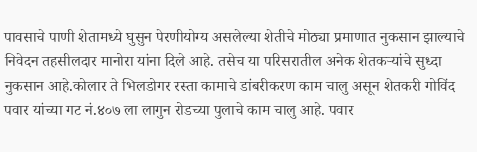पावसाचे पाणी शेतामध्ये घुसुन पेरणीयोग्य असलेल्या शेतीचे मोठ्या प्रमाणात नुकसान झाल्याचे निवेदन तहसीलदार मानोरा यांना दिले आहे. तसेच या परिसरातील अनेक शेतकऱ्यांचे सुध्दा नुकसान आहे.कोलार ते भिलडोगर रस्ता कामाचे डांबरीकरण काम चालु असून शेतकरी गोविंद पवार यांच्या गट नं.४०७ ला लागुन रोडच्या पुलाचे काम चालु आहे. पवार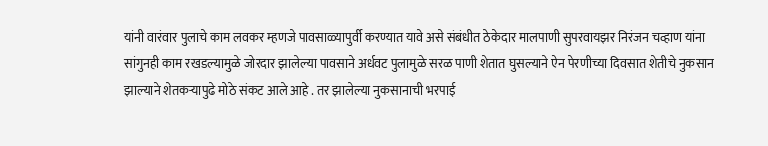यांनी वारंवार पुलाचे काम लवकर म्हणजे पावसाळ्यापुर्वी करण्यात यावे असे संबंधीत ठेकेदार मालपाणी सुपरवायझर निरंजन चव्हाण यांना सांगुनही काम रखडल्यामुळे जोरदार झालेल्या पावसाने अर्धवट पुलामुळे सरळ पाणी शेतात घुसल्याने ऐन पेरणीच्या दिवसात शेतीचे नुकसान झाल्याने शेतकऱ्यापुढे मोठे संकट आले आहे . तर झालेल्या नुकसानाची भरपाई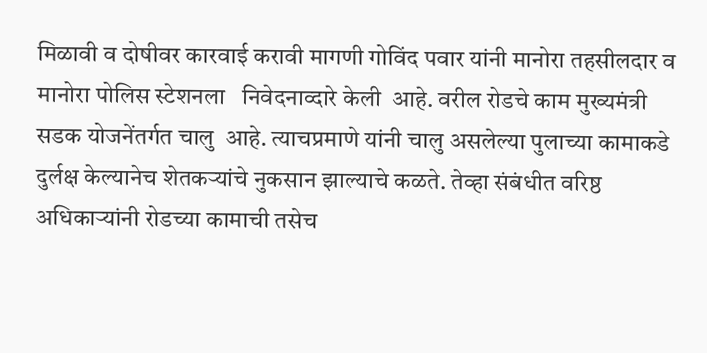मिळावी व दोषीवर कारवाई करावी मागणी गोविंद पवार यांनी मानोरा तहसीलदार व मानोरा पोलिस स्टेशनला   निवेदनाव्दारे केली  आहे. वरील रोडचे काम मुख्यमंत्री सडक योजनेंतर्गत चालु  आहे. त्याचप्रमाणे यांनी चालु असलेल्या पुलाच्या कामाकडे दुर्लक्ष केल्यानेच शेतकऱ्यांचे नुकसान झाल्याचे कळते. तेव्हा संबंधीत वरिष्ठ अधिकाऱ्यांनी रोडच्या कामाची तसेच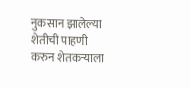नुकसान झालेल्या शेतीची पाहणी करुन शेतकऱ्याला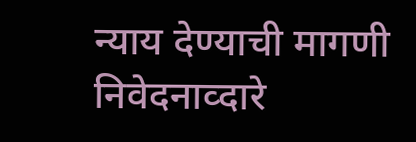न्याय देण्याची मागणी निवेदनाव्दारे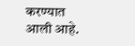करण्यात आली आहे.